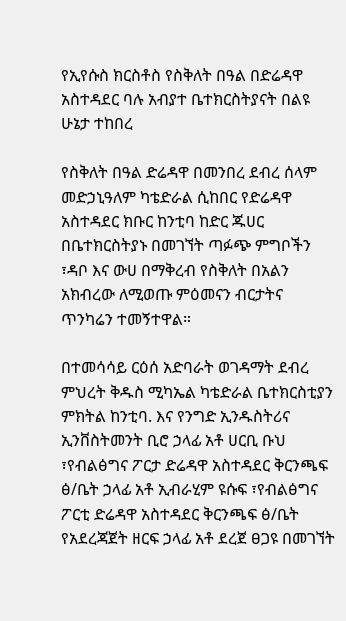የኢየሱስ ክርስቶስ የስቅለት በዓል በድሬዳዋ አስተዳደር ባሉ አብያተ ቤተክርስትያናት በልዩ ሁኔታ ተከበረ

የስቅለት በዓል ድሬዳዋ በመንበረ ደብረ ሰላም መድኃኒዓለም ካቴድራል ሲከበር የድሬዳዋ አስተዳደር ክቡር ከንቲባ ከድር ጁሀር በቤተክርስትያኑ በመገኘት ጣፉጭ ምግቦችን ፣ዳቦ እና ውሀ በማቅረብ የስቅለት በአልን አክብረው ለሚወጡ ምዕመናን ብርታትና ጥንካሬን ተመኝተዋል።

በተመሳሳይ ርዕሰ አድባራት ወገዳማት ደብረ ምህረት ቅዱስ ሚካኤል ካቴድራል ቤተክርስቲያን ምክትል ከንቲባ. እና የንግድ ኢንዱስትሪና ኢንቨስትመንት ቢሮ ኃላፊ አቶ ሀርቢ ቡህ ፣የብልፅግና ፖርታ ድሬዳዋ አስተዳደር ቅርንጫፍ ፅ/ቤት ኃላፊ አቶ ኢብራሂም ዩሱፍ ፣የብልፅግና ፖርቲ ድሬዳዋ አስተዳደር ቅርንጫፍ ፅ/ቤት የአደረጃጀት ዘርፍ ኃላፊ አቶ ደረጀ ፀጋዩ በመገኘት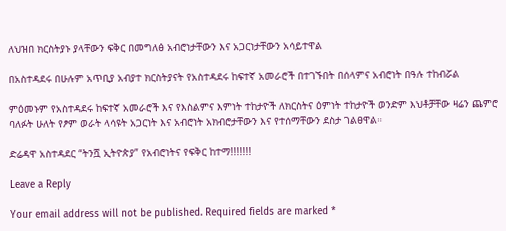ለህዝበ ክርስትያኑ ያላቸውን ፍቅር በመግለፅ አብሮነታቸውን እና አጋርነታቸውን አሳይተዋል

በአስተዳደሩ በሁሉም አጥቢያ አብያተ ክርስትያናት የአስተዳደሩ ከፍተኛ አመራሮች በተገኙበት በሰላምና አብሮነት በዓሉ ተከብሯል

ምዕመኑም የአስተዳደሩ ከፍተኛ አመራሮች እና የእስልምና እምነት ተከታዮች ለክርስትና ዕምነት ተከታዮች ወንድም እህቶቻቸው ዛሬን ጨምሮ ባለፉት ሁለት የፆም ወራት ላሳዩት አጋርነት እና አብሮነት አክብሮታቸውን እና የተሰማቸውን ደስታ ገልፀዋል።

ድሬዳዋ አስተዳደር “ትንሿ ኢትዮጵያ” የአብሮነትና የፍቅር ከተማ!!!!!!!

Leave a Reply

Your email address will not be published. Required fields are marked *